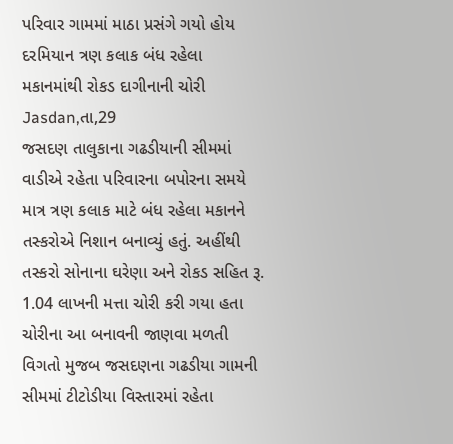પરિવાર ગામમાં માઠા પ્રસંગે ગયો હોય દરમિયાન ત્રણ કલાક બંધ રહેલા મકાનમાંથી રોકડ દાગીનાની ચોરી
Jasdan,તા,29
જસદણ તાલુકાના ગઢડીયાની સીમમાં વાડીએ રહેતા પરિવારના બપોરના સમયે માત્ર ત્રણ કલાક માટે બંધ રહેલા મકાનને તસ્કરોએ નિશાન બનાવ્યું હતું. અહીંથી તસ્કરો સોનાના ઘરેણા અને રોકડ સહિત રૂ. 1.04 લાખની મત્તા ચોરી કરી ગયા હતા
ચોરીના આ બનાવની જાણવા મળતી વિગતો મુજબ જસદણના ગઢડીયા ગામની સીમમાં ટીટોડીયા વિસ્તારમાં રહેતા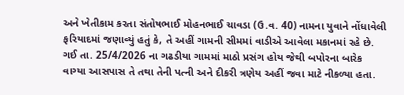અને ખેતીકામ કરતા સંતોષભાઈ મોહનભાઈ ચાવડા (ઉ.વ. 40) નામના યુવાને નોંધાવેલી ફરિયાદમાં જણાવ્યું હતું કે, તે અહીં ગામની સીમમાં વાડીએ આવેલા મકાનમાં રહે છે.
ગઈ તા. 25/4/2026 ના ગઢડીયા ગામમાં માઠો પ્રસંગ હોય જેથી બપોરના બારેક વાગ્યા આસપાસ તે તથા તેની પત્ની અને દીકરી ત્રણેય અહીં જવા માટે નીકળ્યા હતા.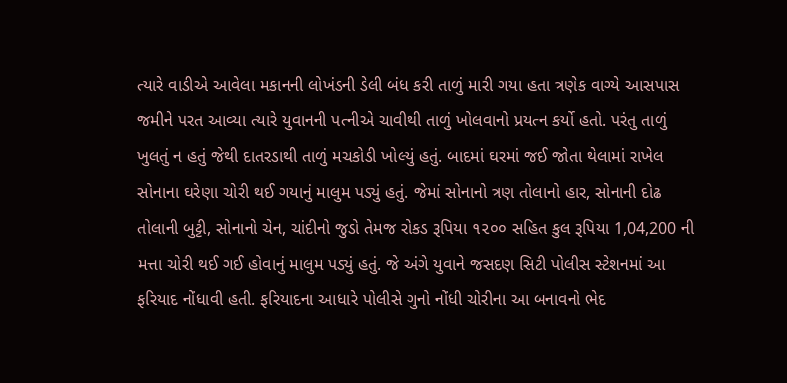ત્યારે વાડીએ આવેલા મકાનની લોખંડની ડેલી બંધ કરી તાળું મારી ગયા હતા ત્રણેક વાગ્યે આસપાસ જમીને પરત આવ્યા ત્યારે યુવાનની પત્નીએ ચાવીથી તાળું ખોલવાનો પ્રયત્ન કર્યો હતો. પરંતુ તાળું ખુલતું ન હતું જેથી દાતરડાથી તાળું મચકોડી ખોલ્યું હતું. બાદમાં ઘરમાં જઈ જોતા થેલામાં રાખેલ સોનાના ઘરેણા ચોરી થઈ ગયાનું માલુમ પડ્યું હતું. જેમાં સોનાનો ત્રણ તોલાનો હાર, સોનાની દોઢ તોલાની બુટ્ટી, સોનાનો ચેન, ચાંદીનો જુડો તેમજ રોકડ રૂપિયા ૧૨૦૦ સહિત કુલ રૂપિયા 1,04,200 ની મત્તા ચોરી થઈ ગઈ હોવાનું માલુમ પડ્યું હતું. જે અંગે યુવાને જસદણ સિટી પોલીસ સ્ટેશનમાં આ ફરિયાદ નોંધાવી હતી. ફરિયાદના આધારે પોલીસે ગુનો નોંધી ચોરીના આ બનાવનો ભેદ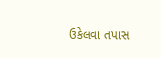ઉકેલવા તપાસ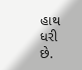હાથ ધરી છે.